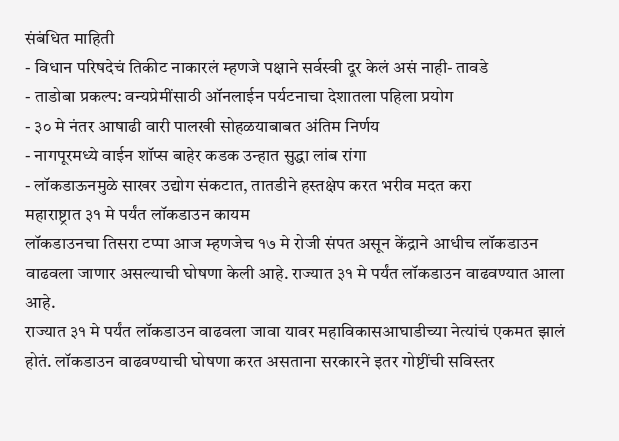संबंधित माहिती
- विधान परिषदेचं तिकीट नाकारलं म्हणजे पक्षाने सर्वस्वी दूर केलं असं नाही- तावडे
- ताडोबा प्रकल्प: वन्यप्रेमींसाठी ऑनलाईन पर्यटनाचा देशातला पहिला प्रयोग
- ३० मे नंतर आषाढी वारी पालखी सोहळयाबाबत अंतिम निर्णय
- नागपूरमध्ये वाईन शॉप्स बाहेर कडक उन्हात सुद्धा लांब रांगा
- लॉकडाऊनमुळे साखर उद्योग संकटात, तातडीने हस्तक्षेप करत भरीव मदत करा
महाराष्ट्रात ३१ मे पर्यंत लॉकडाउन कायम
लॉकडाउनचा तिसरा टप्पा आज म्हणजेच १७ मे रोजी संपत असून केंद्राने आधीच लॉकडाउन वाढवला जाणार असल्याची घोषणा केली आहे. राज्यात ३१ मे पर्यंत लॉकडाउन वाढवण्यात आला आहे.
राज्यात ३१ मे पर्यंत लॉकडाउन वाढवला जावा यावर महाविकासआघाडीच्या नेत्यांचं एकमत झालं होतं. लॉकडाउन वाढवण्याची घोषणा करत असताना सरकारने इतर गोष्टींची सविस्तर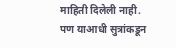माहिती दिलेली नाही. पण याआधी सुत्रांकडून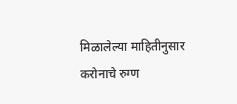मिळालेल्या माहितीनुसार करोनाचे रुग्ण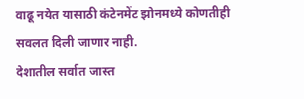वाढू नयेत यासाठी कंटेनमेंट झोनमध्ये कोणतीही सवलत दिली जाणार नाही.
देशातील सर्वात जास्त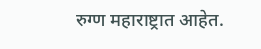रुग्ण महाराष्ट्रात आहेत.